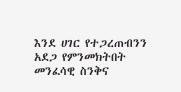እንደ ሀገር የተጋረጠብንን አደጋ የምንመክትበት መንፈሳዊ ስንቅና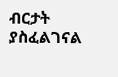ብርታት ያስፈልገናል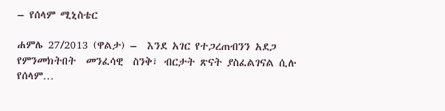– የሰላም ሚኒስቴር

ሐምሌ 27/2013 (ዋልታ) –  እንደ አገር የተጋረጠብንን አደጋ  የምንመክትበት  መንፈሳዊ  ስንቅ፣ ብርታት ጽናት ያስፈልገናል ሲሉ የሰላም…